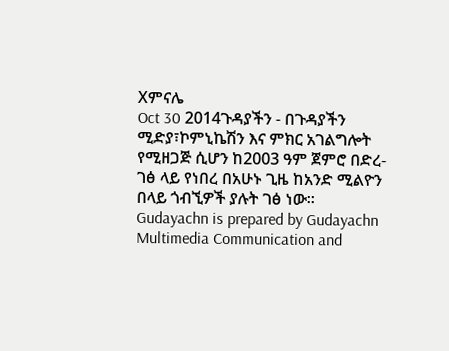Xምናሌ
Oct 30 2014ጉዳያችን - በጉዳያችን ሚድያ፣ኮምኒኬሽን እና ምክር አገልግሎት የሚዘጋጅ ሲሆን ከ2003 ዓም ጀምሮ በድረ-ገፅ ላይ የነበረ በአሁኑ ጊዜ ከአንድ ሚልዮን በላይ ጎብኚዎች ያሉት ገፅ ነው። Gudayachn is prepared by Gudayachn Multimedia Communication and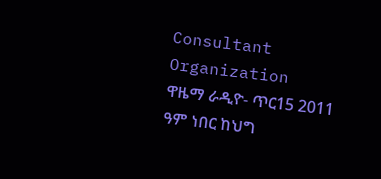Consultant Organization
ዋዜማ ራዲዮ- ጥር15 2011 ዓም ነበር ከህግ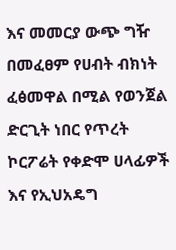እና መመርያ ውጭ ግዥ በመፈፀም የሀብት ብክነት ፈፅመዋል በሚል የወንጀል ድርጊት ነበር የጥረት ኮርፖሬት የቀድሞ ሀላፊዎች እና የኢህአዴግ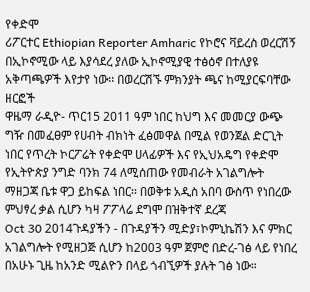የቀድሞ
ሪፖርተር Ethiopian Reporter Amharic የኮሮና ቫይረስ ወረርሽኝ በኢኮኖሚው ላይ እያሳደረ ያለው ኢኮኖሚያዊ ተፅዕኖ በተለያዩ አቅጣጫዎች እየታየ ነው፡፡ በወረርሽኙ ምክንያት ጫና ከሚያርፍባቸው ዘርፎች
ዋዜማ ራዲዮ- ጥር15 2011 ዓም ነበር ከህግ እና መመርያ ውጭ ግዥ በመፈፀም የሀብት ብክነት ፈፅመዋል በሚል የወንጀል ድርጊት ነበር የጥረት ኮርፖሬት የቀድሞ ሀላፊዎች እና የኢህአዴግ የቀድሞ
የኢትዮጵያ ንግድ ባንክ 74 ለሚሰጠው የመብራት አገልግሎት ማዘጋጃ ቤቱ ዋጋ ይከፍል ነበር፡፡ በወቅቱ አዲስ አበባ ውስጥ የነበረው ምህፃረ ቃል ሲሆን ካዛ ፖፖላሬ ደግሞ በዝቅተኛ ደረጃ
Oct 30 2014ጉዳያችን - በጉዳያችን ሚድያ፣ኮምኒኬሽን እና ምክር አገልግሎት የሚዘጋጅ ሲሆን ከ2003 ዓም ጀምሮ በድረ-ገፅ ላይ የነበረ በአሁኑ ጊዜ ከአንድ ሚልዮን በላይ ጎብኚዎች ያሉት ገፅ ነው።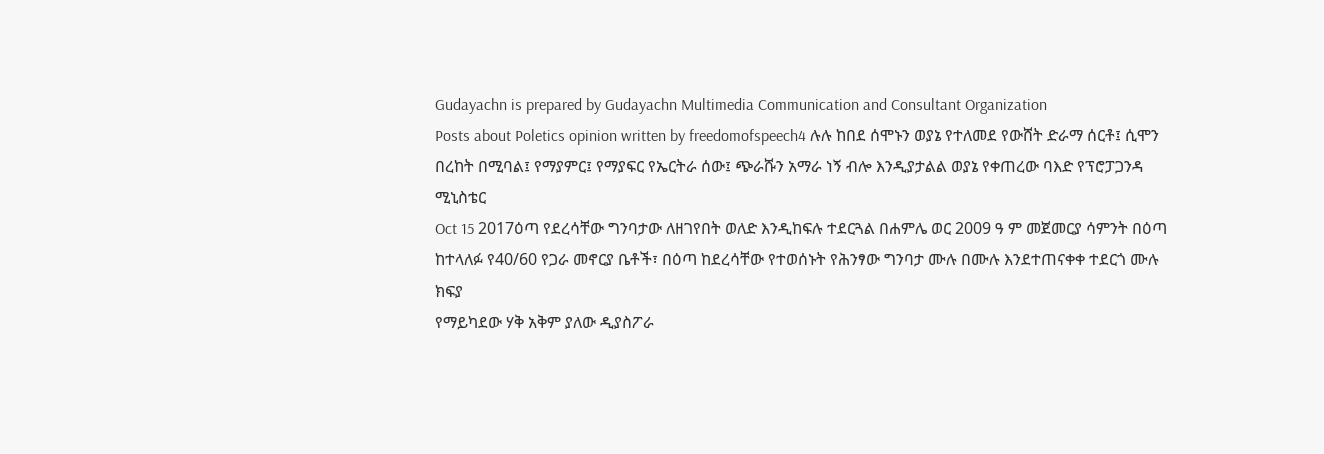Gudayachn is prepared by Gudayachn Multimedia Communication and Consultant Organization
Posts about Poletics opinion written by freedomofspeech4 ሉሉ ከበደ ሰሞኑን ወያኔ የተለመደ የውሸት ድራማ ሰርቶ፤ ሲሞን በረከት በሚባል፤ የማያምር፤ የማያፍር የኤርትራ ሰው፤ ጭራሹን አማራ ነኝ ብሎ እንዲያታልል ወያኔ የቀጠረው ባእድ የፕሮፓጋንዳ ሚኒስቴር
Oct 15 2017ዕጣ የደረሳቸው ግንባታው ለዘገየበት ወለድ እንዲከፍሉ ተደርጓል በሐምሌ ወር 2009 ዓ ም መጀመርያ ሳምንት በዕጣ ከተላለፉ የ40/60 የጋራ መኖርያ ቤቶች፣ በዕጣ ከደረሳቸው የተወሰኑት የሕንፃው ግንባታ ሙሉ በሙሉ እንደተጠናቀቀ ተደርጎ ሙሉ ክፍያ
የማይካደው ሃቅ አቅም ያለው ዲያስፖራ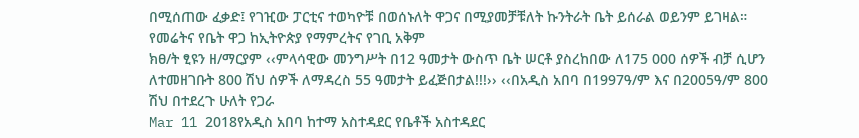በሚሰጠው ፈቃድ፤ የገዢው ፓርቲና ተወካዮቹ በወሰኑለት ዋጋና በሚያመቻቹለት ኩንትራት ቤት ይሰራል ወይንም ይገዛል። የመሬትና የቤት ዋጋ ከኢትዮጵያ የማምረትና የገቢ አቅም
ክፀ/ት ፂዩን ዘ/ማርያም ‹‹ምላሳዊው መንግሥት በ12 ዓመታት ውስጥ ቤት ሠርቶ ያስረከበው ለ175 000 ሰዎች ብቻ ሲሆን ለተመዘገቡት 800 ሽህ ሰዎች ለማዳረስ 55 ዓመታት ይፈጅበታል!!!›› ‹‹በአዲስ አበባ በ1997ዓ/ም እና በ2005ዓ/ም 800 ሽህ በተደረጉ ሁለት የጋራ
Mar 11 2018የአዲስ አበባ ከተማ አስተዳደር የቤቶች አስተዳደር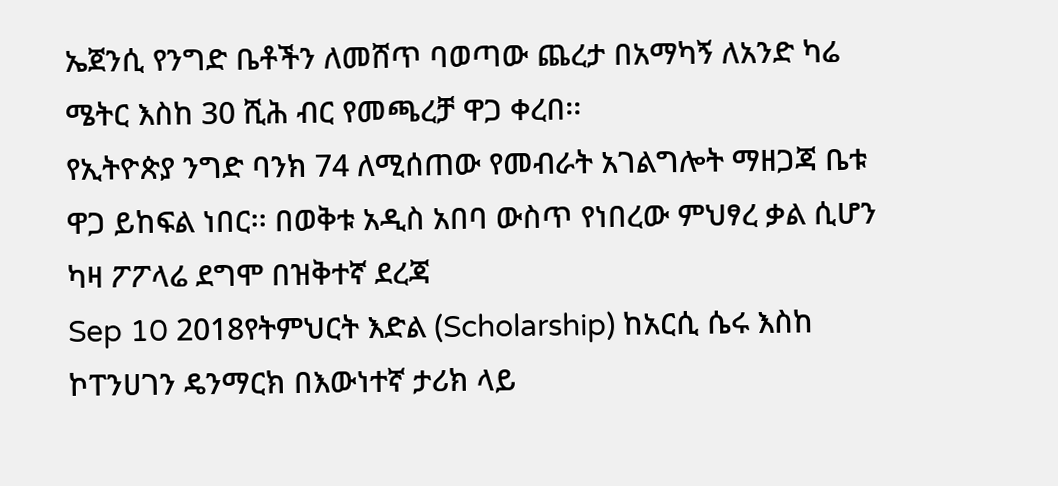ኤጀንሲ የንግድ ቤቶችን ለመሸጥ ባወጣው ጨረታ በአማካኝ ለአንድ ካሬ ሜትር እስከ 30 ሺሕ ብር የመጫረቻ ዋጋ ቀረበ፡፡
የኢትዮጵያ ንግድ ባንክ 74 ለሚሰጠው የመብራት አገልግሎት ማዘጋጃ ቤቱ ዋጋ ይከፍል ነበር፡፡ በወቅቱ አዲስ አበባ ውስጥ የነበረው ምህፃረ ቃል ሲሆን ካዛ ፖፖላሬ ደግሞ በዝቅተኛ ደረጃ
Sep 10 2018የትምህርት እድል (Scholarship) ከአርሲ ሴሩ እስከ ኮፐንሀገን ዴንማርክ በእውነተኛ ታሪክ ላይ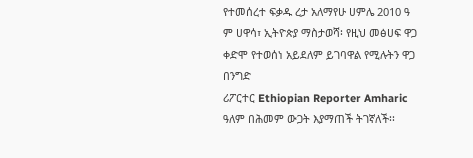የተመሰረተ ፍቃዱ ረታ አለማየሁ ሀምሌ 2010 ዓ ም ሀዋሳ፣ ኢትዮጵያ ማስታወሻ፡ የዚህ መፅሀፍ ዋጋ ቀድሞ የተወሰነ አይደለም ይገባዋል የሚሉትን ዋጋ በንግድ
ሪፖርተር Ethiopian Reporter Amharic ዓለም በሕመም ውጋት እያማጠች ትገኛለች፡፡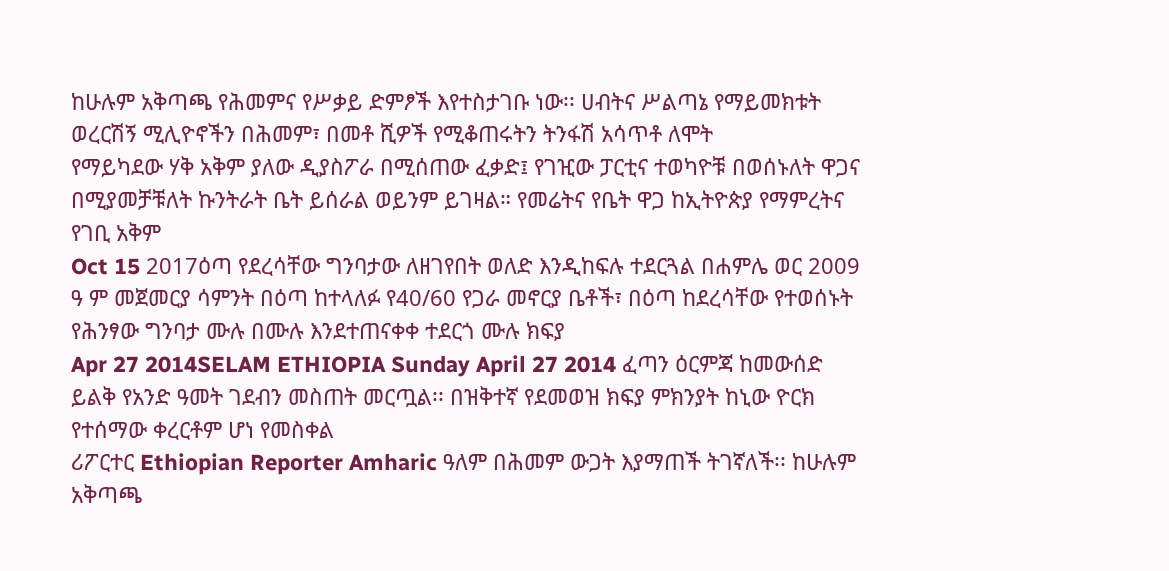ከሁሉም አቅጣጫ የሕመምና የሥቃይ ድምፆች እየተስታገቡ ነው፡፡ ሀብትና ሥልጣኔ የማይመክቱት ወረርሽኝ ሚሊዮኖችን በሕመም፣ በመቶ ሺዎች የሚቆጠሩትን ትንፋሽ አሳጥቶ ለሞት
የማይካደው ሃቅ አቅም ያለው ዲያስፖራ በሚሰጠው ፈቃድ፤ የገዢው ፓርቲና ተወካዮቹ በወሰኑለት ዋጋና በሚያመቻቹለት ኩንትራት ቤት ይሰራል ወይንም ይገዛል። የመሬትና የቤት ዋጋ ከኢትዮጵያ የማምረትና የገቢ አቅም
Oct 15 2017ዕጣ የደረሳቸው ግንባታው ለዘገየበት ወለድ እንዲከፍሉ ተደርጓል በሐምሌ ወር 2009 ዓ ም መጀመርያ ሳምንት በዕጣ ከተላለፉ የ40/60 የጋራ መኖርያ ቤቶች፣ በዕጣ ከደረሳቸው የተወሰኑት የሕንፃው ግንባታ ሙሉ በሙሉ እንደተጠናቀቀ ተደርጎ ሙሉ ክፍያ
Apr 27 2014SELAM ETHIOPIA Sunday April 27 2014 ፈጣን ዕርምጃ ከመውሰድ ይልቅ የአንድ ዓመት ገደብን መስጠት መርጧል፡፡ በዝቅተኛ የደመወዝ ክፍያ ምክንያት ከኒው ዮርክ የተሰማው ቀረርቶም ሆነ የመስቀል
ሪፖርተር Ethiopian Reporter Amharic ዓለም በሕመም ውጋት እያማጠች ትገኛለች፡፡ ከሁሉም አቅጣጫ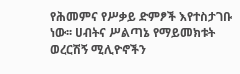የሕመምና የሥቃይ ድምፆች እየተስታገቡ ነው፡፡ ሀብትና ሥልጣኔ የማይመክቱት ወረርሽኝ ሚሊዮኖችን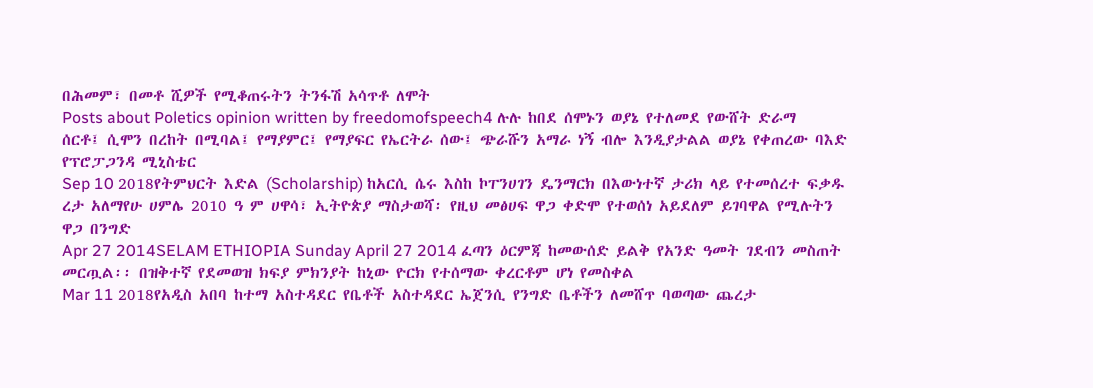በሕመም፣ በመቶ ሺዎች የሚቆጠሩትን ትንፋሽ አሳጥቶ ለሞት
Posts about Poletics opinion written by freedomofspeech4 ሉሉ ከበደ ሰሞኑን ወያኔ የተለመደ የውሸት ድራማ ሰርቶ፤ ሲሞን በረከት በሚባል፤ የማያምር፤ የማያፍር የኤርትራ ሰው፤ ጭራሹን አማራ ነኝ ብሎ እንዲያታልል ወያኔ የቀጠረው ባእድ የፕሮፓጋንዳ ሚኒስቴር
Sep 10 2018የትምህርት እድል (Scholarship) ከአርሲ ሴሩ እስከ ኮፐንሀገን ዴንማርክ በእውነተኛ ታሪክ ላይ የተመሰረተ ፍቃዱ ረታ አለማየሁ ሀምሌ 2010 ዓ ም ሀዋሳ፣ ኢትዮጵያ ማስታወሻ፡ የዚህ መፅሀፍ ዋጋ ቀድሞ የተወሰነ አይደለም ይገባዋል የሚሉትን ዋጋ በንግድ
Apr 27 2014SELAM ETHIOPIA Sunday April 27 2014 ፈጣን ዕርምጃ ከመውሰድ ይልቅ የአንድ ዓመት ገደብን መስጠት መርጧል፡፡ በዝቅተኛ የደመወዝ ክፍያ ምክንያት ከኒው ዮርክ የተሰማው ቀረርቶም ሆነ የመስቀል
Mar 11 2018የአዲስ አበባ ከተማ አስተዳደር የቤቶች አስተዳደር ኤጀንሲ የንግድ ቤቶችን ለመሸጥ ባወጣው ጨረታ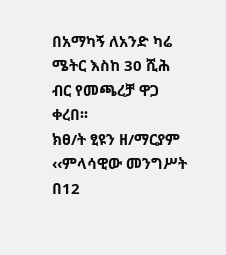በአማካኝ ለአንድ ካሬ ሜትር እስከ 30 ሺሕ ብር የመጫረቻ ዋጋ ቀረበ፡፡
ክፀ/ት ፂዩን ዘ/ማርያም ‹‹ምላሳዊው መንግሥት በ12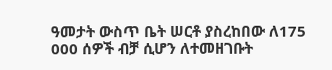ዓመታት ውስጥ ቤት ሠርቶ ያስረከበው ለ175 000 ሰዎች ብቻ ሲሆን ለተመዘገቡት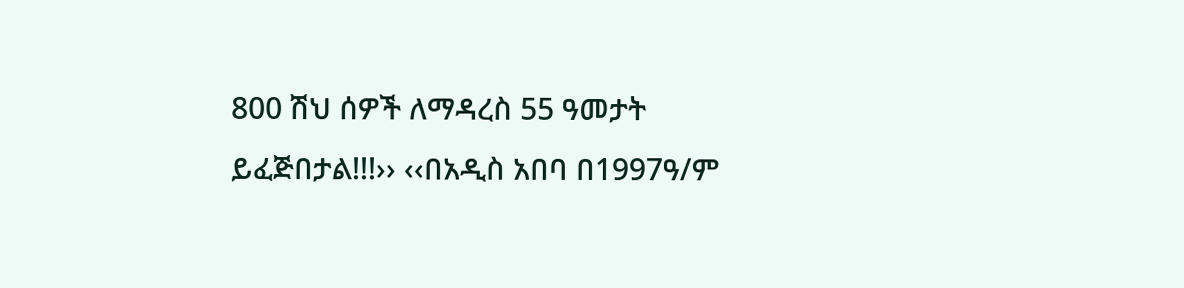800 ሽህ ሰዎች ለማዳረስ 55 ዓመታት ይፈጅበታል!!!›› ‹‹በአዲስ አበባ በ1997ዓ/ም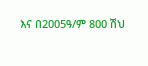እና በ2005ዓ/ም 800 ሽህ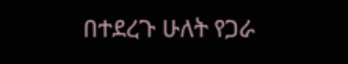በተደረጉ ሁለት የጋራ